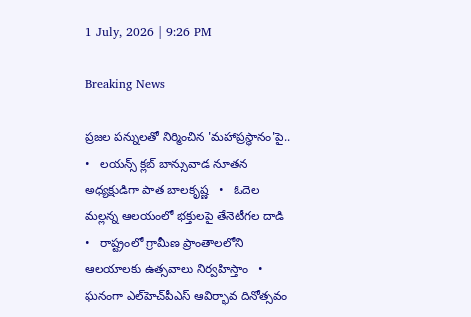1 July, 2026 | 9:26 PM

Breaking News

ప్రజల పన్నులతో నిర్మించిన 'మహాప్రస్థానం'పై..   •   లయన్స్ క్లబ్ బాన్సువాడ నూతన అధ్యక్షుడిగా పాత బాలకృష్ణ   •   ఓదెల మల్లన్న ఆలయంలో భక్తులపై తేనెటీగల దాడి   •   రాష్ట్రంలో గ్రామీణ ప్రాంతాలలోని ఆలయాలకు ఉత్సవాలు నిర్వహిస్తాం   •   ఘనంగా ఎల్‌హెచ్‌పీఎస్ ఆవిర్భావ దినోత్సవం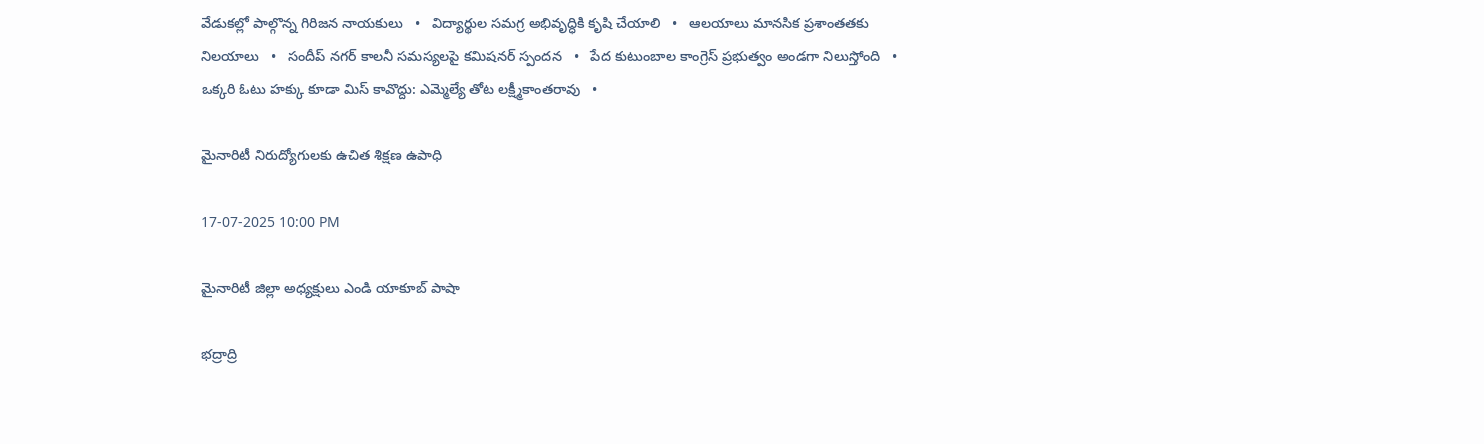వేడుకల్లో పాల్గొన్న గిరిజన నాయకులు   •   విద్యార్థుల సమగ్ర అభివృద్ధికి కృషి చేయాలి   •   ఆలయాలు మానసిక ప్రశాంతతకు నిలయాలు   •   సందీప్ నగర్ కాలనీ సమస్యలపై కమిషనర్ స్పందన   •   పేద కుటుంబాల కాంగ్రెస్ ప్రభుత్వం అండగా నిలుస్తోంది   •   ఒక్కరి ఓటు హక్కు కూడా మిస్ కావొద్దు: ఎమ్మెల్యే తోట లక్ష్మీకాంతరావు   •

మైనారిటీ నిరుద్యోగులకు ఉచిత శిక్షణ ఉపాధి

17-07-2025 10:00 PM

మైనారిటీ జిల్లా అధ్యక్షులు ఎండి యాకూబ్ పాషా

భద్రాద్రి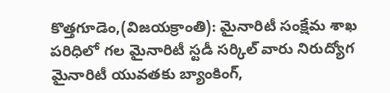కొత్తగూడెం,(విజయక్రాంతి): మైనారిటీ సంక్షేమ శాఖ పరిధిలో గల మైనారిటీ స్టడీ సర్కిల్ వారు నిరుద్యోగ మైనారిటీ యువతకు‌ బ్యాంకింగ్,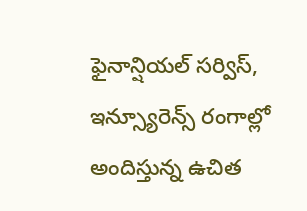ఫైనాన్షియల్ సర్విస్, ఇన్స్యూరెన్స్ రంగాల్లో అందిస్తున్న ఉచిత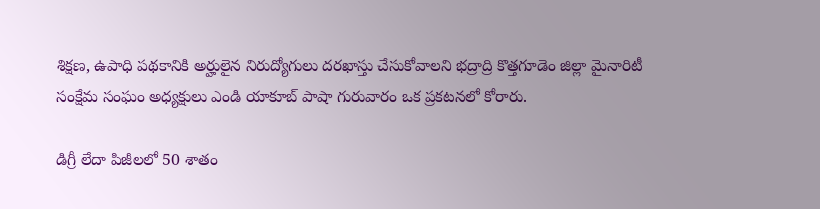శిక్షణ, ఉపాధి పథకానికి అర్హులైన నిరుద్యోగులు దరఖాస్తు చేసుకోవాలని భద్రాద్రి కొత్తగూడెం జిల్లా మైనారిటీ సంక్షేమ సంఘం అధ్యక్షులు ఎండి యాకూబ్ పాషా గురువారం ఒక ప్రకటనలో కోరారు.

డిగ్రీ లేదా పిజీలలో 50 శాతం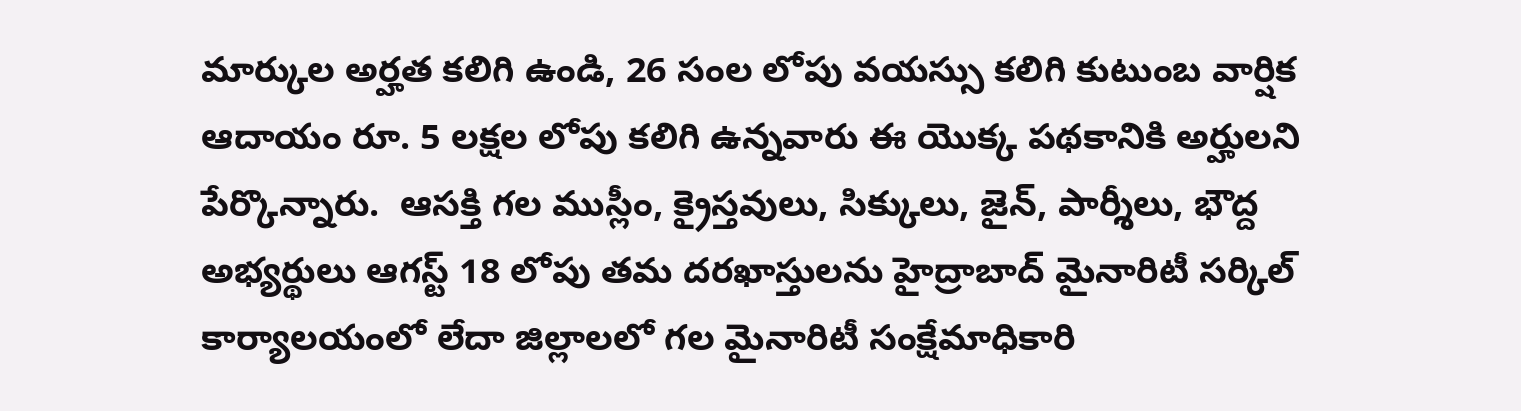మార్కుల అర్హత కలిగి ఉండి, 26 సంల లోపు వయస్సు కలిగి కుటుంబ వార్షిక ఆదాయం రూ. 5 లక్షల లోపు కలిగి ఉన్నవారు ఈ యొక్క పథకానికి అర్హులని‌ పేర్కొన్నారు.  ఆసక్తి గల ముస్లీం, క్రైస్తవులు, సిక్కులు, జైన్, పార్శీలు, భౌద్ద  అభ్యర్థులు ఆగస్ట్ 18 లోపు తమ‌ దరఖాస్తులను హైద్రాబాద్ మైనారిటీ సర్కిల్ కార్యాలయంలో లేదా జిల్లాలలో గల మైనారిటీ సంక్షేమాధికారి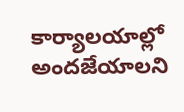కార్యాలయాల్లో అందజేయాలని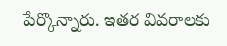పేర్కొన్నారు. ఇతర వివరాలకు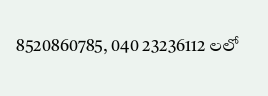8520860785, 040 23236112 లలో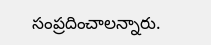సంప్రదించాలన్నారు.